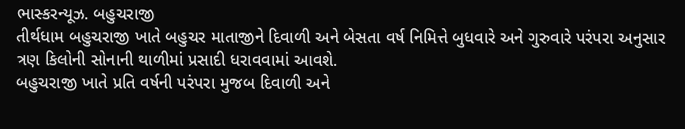ભાસ્કરન્યૂઝ. બહુચરાજી
તીર્થધામ બહુચરાજી ખાતે બહુચર માતાજીને દિવાળી અને બેસતા વર્ષ નિમિત્તે બુધવારે અને ગુરુવારે પરંપરા અનુસાર ત્રણ કિલોની સોનાની થાળીમાં પ્રસાદી ધરાવવામાં આવશે.
બહુચરાજી ખાતે પ્રતિ વર્ષની પરંપરા મુજબ દિવાળી અને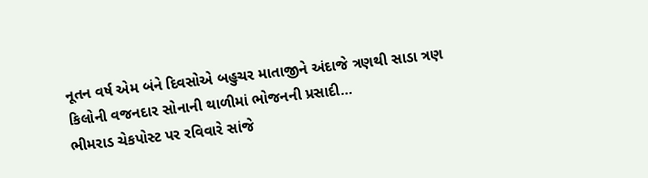નૂતન વર્ષ એમ બંને દિવસોએ બહુચર માતાજીને અંદાજે ત્રણથી સાડા ત્રણ કિલોની વજનદાર સોનાની થાળીમાં ભોજનની પ્રસાદી...
ભીમરાડ ચેકપોસ્ટ પર રવિવારે સાંજે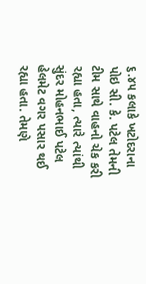૬.૪૫ કલાકે ખટોદરાના પોઇ સી. કે. પટેલ તેમની ટીમ સાથે વાહનો ચેક કરી રહ્યા હતા, ત્યારે ત્યાંથી સુંદર મોહનભાઈ પટેલ હેલમેટ વગર પસાર થઈ રહ્યા હતા. તેમણે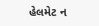હેલમેટ ન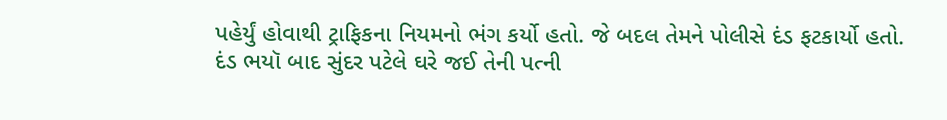પહેર્યું હોવાથી ટ્રાફિકના નિયમનો ભંગ કર્યો હતો. જે બદલ તેમને પોલીસે દંડ ફટકાર્યો હતો. દંડ ભયૉ બાદ સુંદર પટેલે ઘરે જઈ તેની પત્ની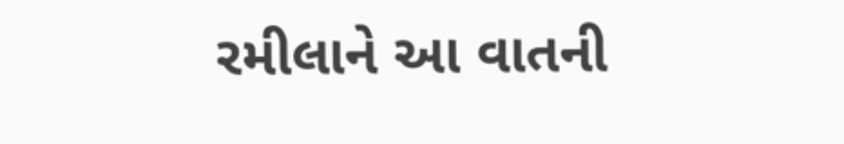રમીલાને આ વાતની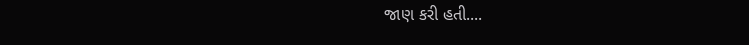જાણ કરી હતી....